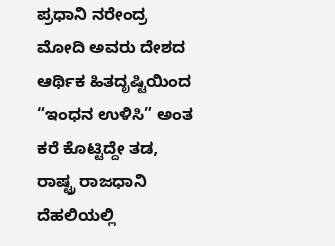ಪ್ರಧಾನಿ ನರೇಂದ್ರ ಮೋದಿ ಅವರು ದೇಶದ ಆರ್ಥಿಕ ಹಿತದೃಷ್ಟಿಯಿಂದ “ಇಂಧನ ಉಳಿಸಿ” ಅಂತ ಕರೆ ಕೊಟ್ಟಿದ್ದೇ ತಡ, ರಾಷ್ಟ್ರ ರಾಜಧಾನಿ ದೆಹಲಿಯಲ್ಲಿ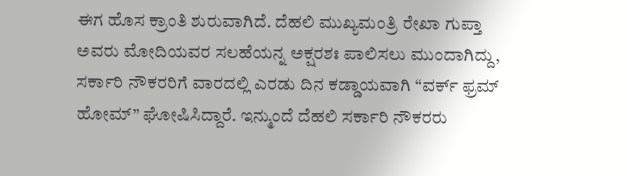ಈಗ ಹೊಸ ಕ್ರಾಂತಿ ಶುರುವಾಗಿದೆ. ದೆಹಲಿ ಮುಖ್ಯಮಂತ್ರಿ ರೇಖಾ ಗುಪ್ತಾ ಅವರು ಮೋದಿಯವರ ಸಲಹೆಯನ್ನ ಅಕ್ಷರಶಃ ಪಾಲಿಸಲು ಮುಂದಾಗಿದ್ದು, ಸರ್ಕಾರಿ ನೌಕರರಿಗೆ ವಾರದಲ್ಲಿ ಎರಡು ದಿನ ಕಡ್ಡಾಯವಾಗಿ “ವರ್ಕ್ ಫ್ರಮ್ ಹೋಮ್” ಘೋಷಿಸಿದ್ದಾರೆ. ಇನ್ಮುಂದೆ ದೆಹಲಿ ಸರ್ಕಾರಿ ನೌಕರರು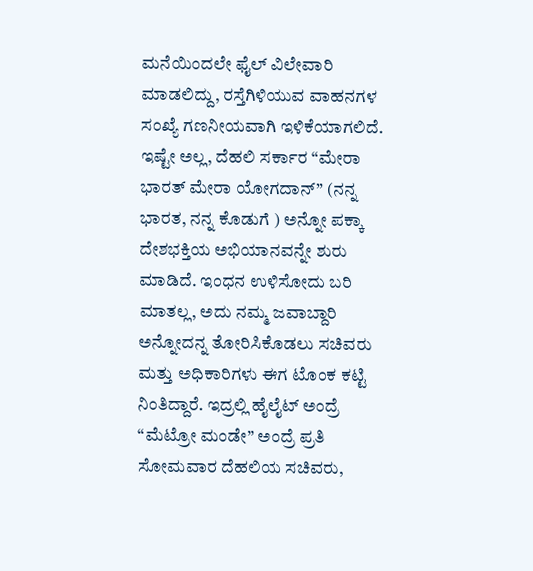ಮನೆಯಿಂದಲೇ ಫೈಲ್ ವಿಲೇವಾರಿ ಮಾಡಲಿದ್ದು, ರಸ್ತೆಗಿಳಿಯುವ ವಾಹನಗಳ ಸಂಖ್ಯೆ ಗಣನೀಯವಾಗಿ ಇಳಿಕೆಯಾಗಲಿದೆ.
ಇಷ್ಟೇ ಅಲ್ಲ, ದೆಹಲಿ ಸರ್ಕಾರ “ಮೇರಾ ಭಾರತ್ ಮೇರಾ ಯೋಗದಾನ್” (ನನ್ನ ಭಾರತ, ನನ್ನ ಕೊಡುಗೆ ) ಅನ್ನೋ ಪಕ್ಕಾ ದೇಶಭಕ್ತಿಯ ಅಭಿಯಾನವನ್ನೇ ಶುರು ಮಾಡಿದೆ. ಇಂಧನ ಉಳಿಸೋದು ಬರಿ ಮಾತಲ್ಲ, ಅದು ನಮ್ಮ ಜವಾಬ್ದಾರಿ ಅನ್ನೋದನ್ನ ತೋರಿಸಿಕೊಡಲು ಸಚಿವರು ಮತ್ತು ಅಧಿಕಾರಿಗಳು ಈಗ ಟೊಂಕ ಕಟ್ಟಿ ನಿಂತಿದ್ದಾರೆ. ಇದ್ರಲ್ಲಿ ಹೈಲೈಟ್ ಅಂದ್ರೆ “ಮೆಟ್ರೋ ಮಂಡೇ” ಅಂದ್ರೆ ಪ್ರತಿ ಸೋಮವಾರ ದೆಹಲಿಯ ಸಚಿವರು,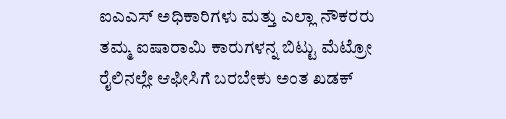ಐಎಎಸ್ ಅಧಿಕಾರಿಗಳು ಮತ್ತು ಎಲ್ಲಾ ನೌಕರರು ತಮ್ಮ ಐಷಾರಾಮಿ ಕಾರುಗಳನ್ನ ಬಿಟ್ಟು ಮೆಟ್ರೋ ರೈಲಿನಲ್ಲೇ ಆಫೀಸಿಗೆ ಬರಬೇಕು ಅಂತ ಖಡಕ್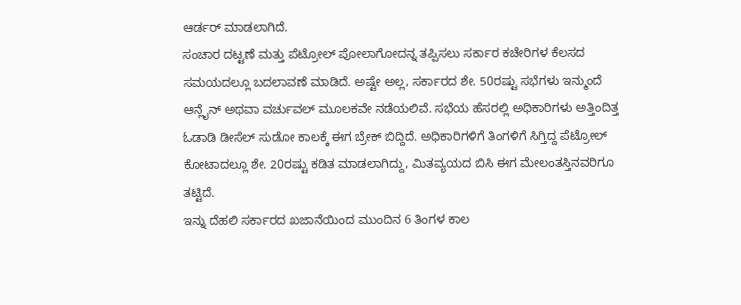ಆರ್ಡರ್ ಮಾಡಲಾಗಿದೆ.
ಸಂಚಾರ ದಟ್ಟಣೆ ಮತ್ತು ಪೆಟ್ರೋಲ್ ಪೋಲಾಗೋದನ್ನ ತಪ್ಪಿಸಲು ಸರ್ಕಾರ ಕಚೇರಿಗಳ ಕೆಲಸದ ಸಮಯದಲ್ಲೂ ಬದಲಾವಣೆ ಮಾಡಿದೆ. ಅಷ್ಟೇ ಅಲ್ಲ, ಸರ್ಕಾರದ ಶೇ. 50ರಷ್ಟು ಸಭೆಗಳು ಇನ್ಮುಂದೆ ಆನ್ಲೈನ್ ಅಥವಾ ವರ್ಚುವಲ್ ಮೂಲಕವೇ ನಡೆಯಲಿವೆ. ಸಭೆಯ ಹೆಸರಲ್ಲಿ ಅಧಿಕಾರಿಗಳು ಅತ್ತಿಂದಿತ್ತ ಓಡಾಡಿ ಡೀಸೆಲ್ ಸುಡೋ ಕಾಲಕ್ಕೆ ಈಗ ಬ್ರೇಕ್ ಬಿದ್ದಿದೆ. ಅಧಿಕಾರಿಗಳಿಗೆ ತಿಂಗಳಿಗೆ ಸಿಗ್ತಿದ್ದ ಪೆಟ್ರೋಲ್ ಕೋಟಾದಲ್ಲೂ ಶೇ. 20ರಷ್ಟು ಕಡಿತ ಮಾಡಲಾಗಿದ್ದು, ಮಿತವ್ಯಯದ ಬಿಸಿ ಈಗ ಮೇಲಂತಸ್ತಿನವರಿಗೂ ತಟ್ಟಿದೆ.
ಇನ್ನು ದೆಹಲಿ ಸರ್ಕಾರದ ಖಜಾನೆಯಿಂದ ಮುಂದಿನ 6 ತಿಂಗಳ ಕಾಲ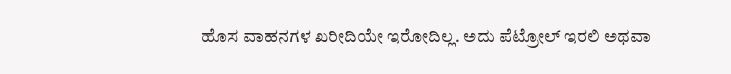ಹೊಸ ವಾಹನಗಳ ಖರೀದಿಯೇ ಇರೋದಿಲ್ಲ. ಅದು ಪೆಟ್ರೋಲ್ ಇರಲಿ ಅಥವಾ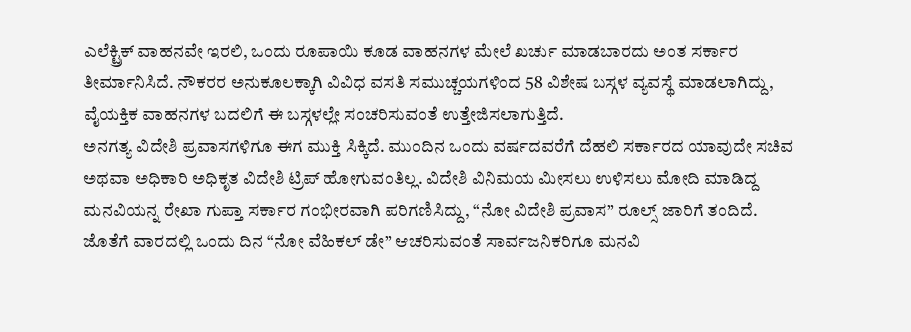ಎಲೆಕ್ಟ್ರಿಕ್ ವಾಹನವೇ ಇರಲಿ, ಒಂದು ರೂಪಾಯಿ ಕೂಡ ವಾಹನಗಳ ಮೇಲೆ ಖರ್ಚು ಮಾಡಬಾರದು ಅಂತ ಸರ್ಕಾರ ತೀರ್ಮಾನಿಸಿದೆ. ನೌಕರರ ಅನುಕೂಲಕ್ಕಾಗಿ ವಿವಿಧ ವಸತಿ ಸಮುಚ್ಚಯಗಳಿಂದ 58 ವಿಶೇಷ ಬಸ್ಗಳ ವ್ಯವಸ್ಥೆ ಮಾಡಲಾಗಿದ್ದು, ವೈಯಕ್ತಿಕ ವಾಹನಗಳ ಬದಲಿಗೆ ಈ ಬಸ್ಗಳಲ್ಲೇ ಸಂಚರಿಸುವಂತೆ ಉತ್ತೇಜಿಸಲಾಗುತ್ತಿದೆ.
ಅನಗತ್ಯ ವಿದೇಶಿ ಪ್ರವಾಸಗಳಿಗೂ ಈಗ ಮುಕ್ತಿ ಸಿಕ್ಕಿದೆ. ಮುಂದಿನ ಒಂದು ವರ್ಷದವರೆಗೆ ದೆಹಲಿ ಸರ್ಕಾರದ ಯಾವುದೇ ಸಚಿವ ಅಥವಾ ಅಧಿಕಾರಿ ಅಧಿಕೃತ ವಿದೇಶಿ ಟ್ರಿಪ್ ಹೋಗುವಂತಿಲ್ಲ. ವಿದೇಶಿ ವಿನಿಮಯ ಮೀಸಲು ಉಳಿಸಲು ಮೋದಿ ಮಾಡಿದ್ದ ಮನವಿಯನ್ನ ರೇಖಾ ಗುಪ್ತಾ ಸರ್ಕಾರ ಗಂಭೀರವಾಗಿ ಪರಿಗಣಿಸಿದ್ದು, “ನೋ ವಿದೇಶಿ ಪ್ರವಾಸ” ರೂಲ್ಸ್ ಜಾರಿಗೆ ತಂದಿದೆ. ಜೊತೆಗೆ ವಾರದಲ್ಲಿ ಒಂದು ದಿನ “ನೋ ವೆಹಿಕಲ್ ಡೇ” ಆಚರಿಸುವಂತೆ ಸಾರ್ವಜನಿಕರಿಗೂ ಮನವಿ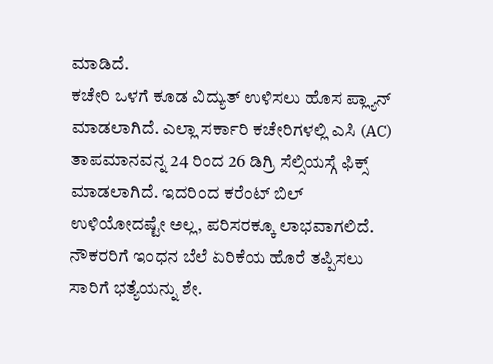ಮಾಡಿದೆ.
ಕಚೇರಿ ಒಳಗೆ ಕೂಡ ವಿದ್ಯುತ್ ಉಳಿಸಲು ಹೊಸ ಪ್ಲ್ಯಾನ್ ಮಾಡಲಾಗಿದೆ. ಎಲ್ಲಾ ಸರ್ಕಾರಿ ಕಚೇರಿಗಳಲ್ಲಿ ಎಸಿ (AC) ತಾಪಮಾನವನ್ನ 24 ರಿಂದ 26 ಡಿಗ್ರಿ ಸೆಲ್ಸಿಯಸ್ಗೆ ಫಿಕ್ಸ್ ಮಾಡಲಾಗಿದೆ. ಇದರಿಂದ ಕರೆಂಟ್ ಬಿಲ್ ಉಳಿಯೋದಷ್ಟೇ ಅಲ್ಲ, ಪರಿಸರಕ್ಕೂ ಲಾಭವಾಗಲಿದೆ. ನೌಕರರಿಗೆ ಇಂಧನ ಬೆಲೆ ಏರಿಕೆಯ ಹೊರೆ ತಪ್ಪಿಸಲು ಸಾರಿಗೆ ಭತ್ಯೆಯನ್ನು ಶೇ.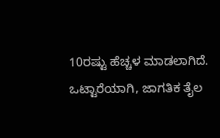10ರಷ್ಟು ಹೆಚ್ಚಳ ಮಾಡಲಾಗಿದೆ. ಒಟ್ಟಾರೆಯಾಗಿ, ಜಾಗತಿಕ ತೈಲ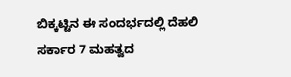ಬಿಕ್ಕಟ್ಟಿನ ಈ ಸಂದರ್ಭದಲ್ಲಿ ದೆಹಲಿ ಸರ್ಕಾರ 7 ಮಹತ್ವದ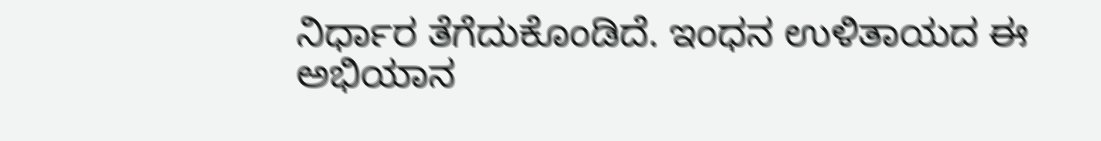ನಿರ್ಧಾರ ತೆಗೆದುಕೊಂಡಿದೆ. ಇಂಧನ ಉಳಿತಾಯದ ಈ ಅಭಿಯಾನ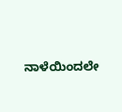ನಾಳೆಯಿಂದಲೇ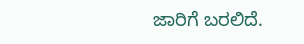ಜಾರಿಗೆ ಬರಲಿದೆ.